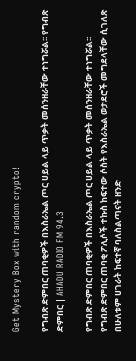Get Mystery Box with random crypto!

የግብጽ ድምበር ጠባቂዎች በእስራኤል ጦር ሀይል ላይ ጥቃት መሰንዘራቸው ተነግሯል፡፡ የግብጽ ድምበር | AHADU RADIO FM 94.3

የግብጽ ድምበር ጠባቂዎች በእስራኤል ጦር ሀይል ላይ ጥቃት መሰንዘራቸው ተነግሯል፡፡
የግብጽ ድምበር ጠባቂ ፖሊሶች ተኩስ ከፍተው ሶስት የእስራኤል ወታደሮች መግደላቸው ሲገለጽ በሁለቱም ሀገራት ከፍተኛ ባለስልጣናት ዘንድ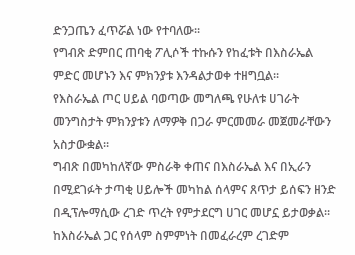ድንጋጤን ፈጥሯል ነው የተባለው፡፡
የግብጽ ድምበር ጠባቂ ፖሊሶች ተኩሱን የከፈቱት በእስራኤል ምድር መሆኑን እና ምክንያቱ እንዳልታወቀ ተዘግቧል፡፡
የእስራኤል ጦር ሀይል ባወጣው መግለጫ የሁለቱ ሀገራት መንግስታት ምክንያቱን ለማዎቅ በጋራ ምርመመራ መጀመራቸውን አስታውቋል፡፡
ግብጽ በመካከለኛው ምስራቅ ቀጠና በእስራኤል እና በኢራን በሚደገፉት ታጣቂ ሀይሎች መካከል ሰላምና ጸጥታ ይሰፍን ዘንድ በዲፕሎማሲው ረገድ ጥረት የምታደርግ ሀገር መሆኗ ይታወቃል፡፡ ከእስራኤል ጋር የሰላም ስምምነት በመፈራረም ረገድም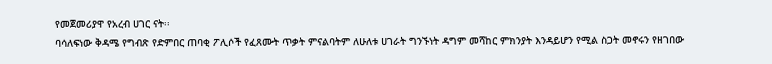የመጀመሪያዋ የአረብ ሀገር ናት፡፡
ባሳለፍነው ቅዳሜ የግብጽ የድምበር ጠባቂ ፖሊሶች የፈጸሙት ጥቃት ምናልባትም ለሁለቱ ሀገራት ግንኙነት ዳግም መሻከር ምክንያት እንዳይሆን የሚል ስጋት መኖሩን የዘገበው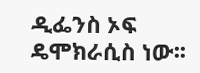ዲፌንስ ኦፍ ዴሞክራሲስ ነው፡፡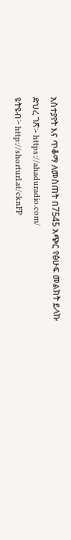አስተያየት እና ጥቆማ ለመስጠት በ7545 አጭር የፅሁፍ መልክት ይላኩ
ድህረ ገጽ፡- https://ahaduradio.com/
ዩትዩብ፦ http://shorturl.at/cknFP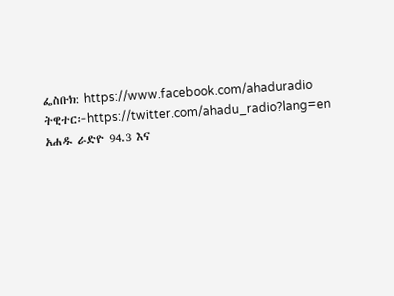ፌስቡክ: https://www.facebook.com/ahaduradio
ትዊተር፦https://twitter.com/ahadu_radio?lang=en
አሐዱ ራድዮ 94.3 እና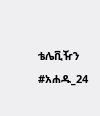ቴሌቪዥን #አሐዱ_24